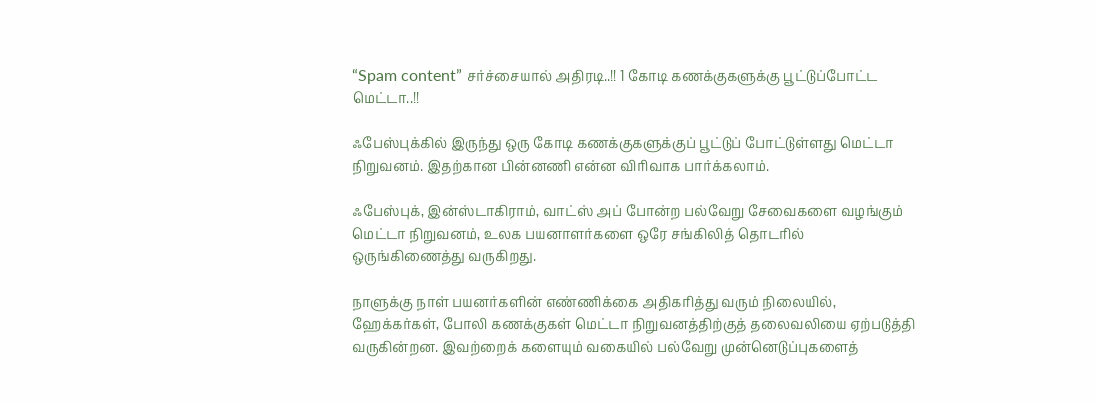“Spam content” சர்ச்சையால் அதிரடி..!! 1 கோடி கணக்குகளுக்கு பூட்டுப்போட்ட மெட்டா..!!

ஃபேஸ்புக்கில் இருந்து ஒரு கோடி கணக்குகளுக்குப் பூட்டுப் போட்டுள்ளது மெட்டா நிறுவனம். இதற்கான பின்னணி என்ன விரிவாக பார்க்கலாம்.

ஃபேஸ்புக், இன்ஸ்டாகிராம், வாட்ஸ் அப் போன்ற பல்வேறு சேவைகளை வழங்கும் மெட்டா நிறுவனம், உலக பயனாளர்களை ஒரே சங்கிலித் தொடரில் ஒருங்கிணைத்து வருகிறது.

நாளுக்கு நாள் பயனர்களின் எண்ணிக்கை அதிகரித்து வரும் நிலையில்,  ஹேக்கர்கள், போலி கணக்குகள் மெட்டா நிறுவனத்திற்குத் தலைவலியை ஏற்படுத்தி வருகின்றன. இவற்றைக் களையும் வகையில் பல்வேறு முன்னெடுப்புகளைத்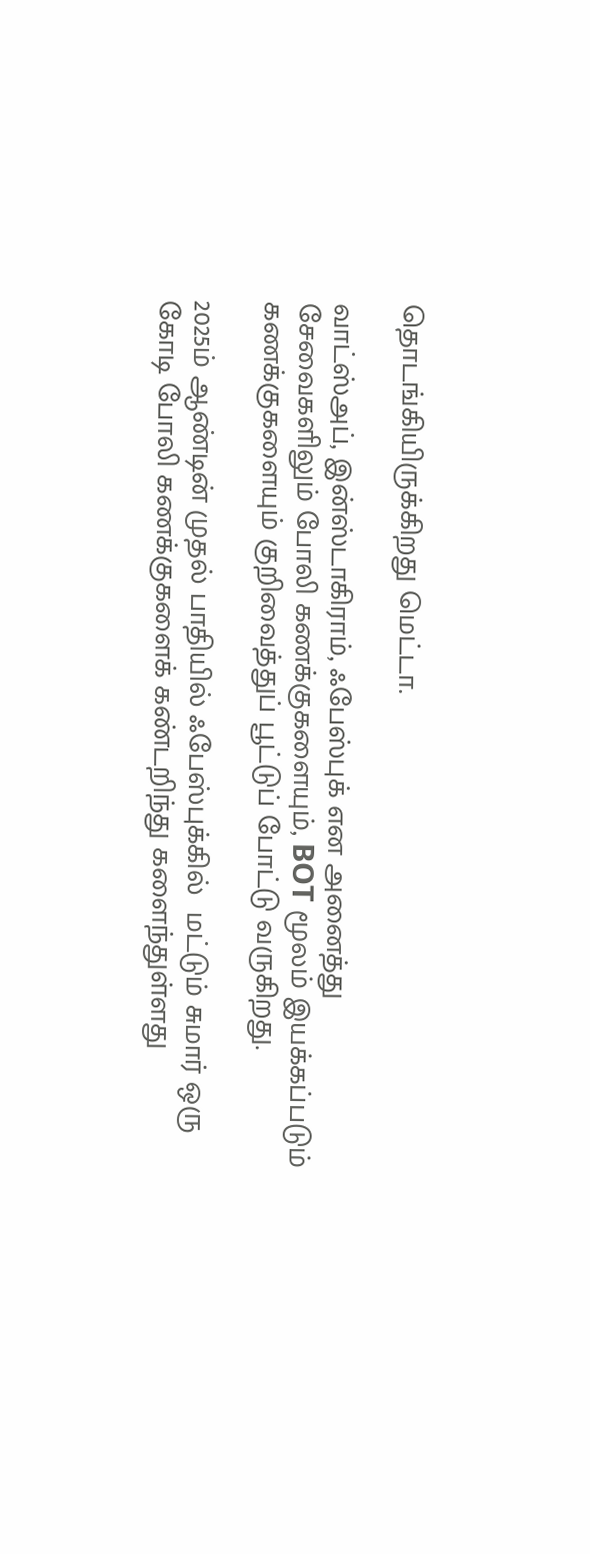தொடங்கியிருக்கிறது மெட்டா.

வாட்ஸ்அப், இன்ஸ்டாகிராம், ஃபேஸ்புக் என அனைத்து சேவைகளிலும் போலி கணக்குகளையும், BOT மூலம் இயக்கப்படும் கணக்குகளையும் குறிவைத்துப் பூட்டுப் போட்டு வருகிறது.

2025ம் ஆண்டின் முதல் பாதியில் ஃபேஸ்புக்கில்  மட்டும் சுமார் ஒரு கோடி போலி கணக்குகளைக் கண்டறிந்து களைந்துள்ளது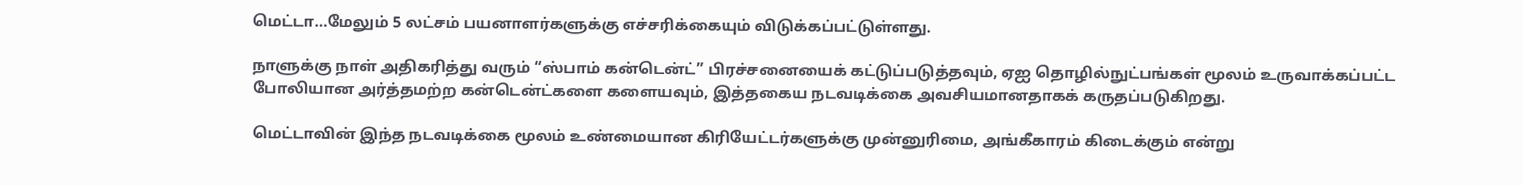மெட்டா…மேலும் 5 லட்சம் பயனாளர்களுக்கு எச்சரிக்கையும் விடுக்கப்பட்டுள்ளது.

நாளுக்கு நாள் அதிகரித்து வரும் “ஸ்பாம் கன்டென்ட்” பிரச்சனையைக் கட்டுப்படுத்தவும், ஏஐ தொழில்நுட்பங்கள் மூலம் உருவாக்கப்பட்ட போலியான அர்த்தமற்ற கன்டென்ட்களை களையவும், இத்தகைய நடவடிக்கை அவசியமானதாகக் கருதப்படுகிறது.

மெட்டாவின் இந்த நடவடிக்கை மூலம் உண்மையான கிரியேட்டர்களுக்கு முன்னுரிமை, அங்கீகாரம் கிடைக்கும் என்று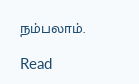நம்பலாம்.

Read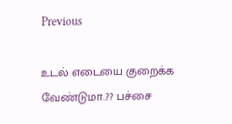Previous

உடல் எடையை குறைக்க வேண்டுமா..?? பச்சை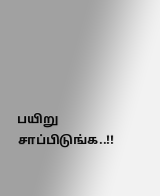பயிறு சாப்பிடுங்க..!!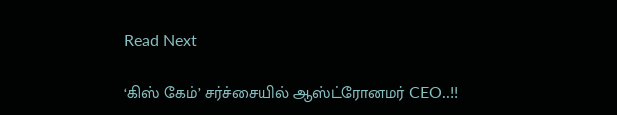Read Next

‘கிஸ் கேம்’ சர்ச்சையில் ஆஸ்ட்ரோனமர் CEO..!!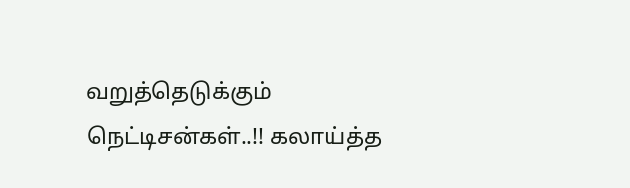வறுத்தெடுக்கும் நெட்டிசன்கள்..!! கலாய்த்த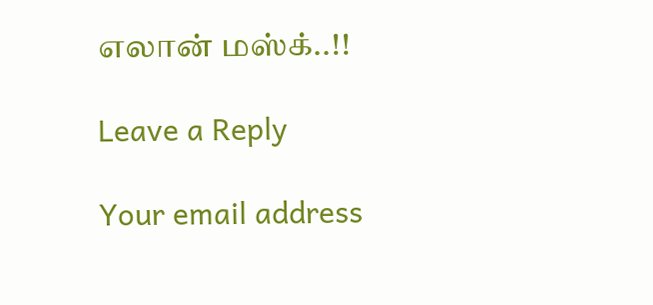எலான் மஸ்க்..!!

Leave a Reply

Your email address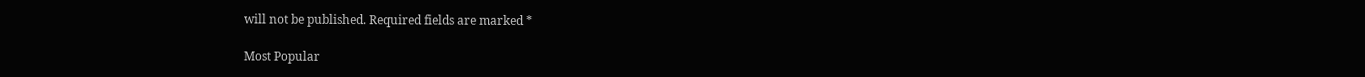will not be published. Required fields are marked *

Most Popular